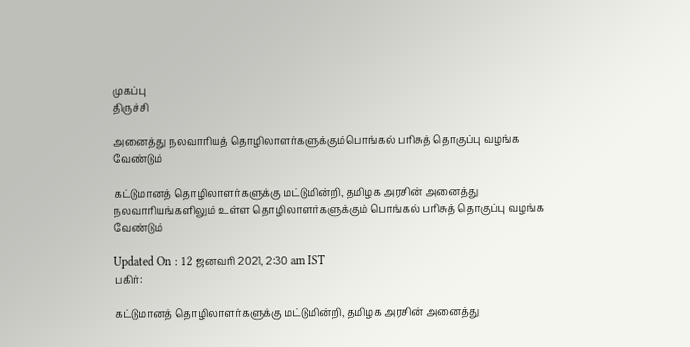முகப்பு
திருச்சி

அனைத்து நலவாரியத் தொழிலாளர்களுக்கும்பொங்கல் பரிசுத் தொகுப்பு வழங்க வேண்டும்

கட்டுமானத் தொழிலாளர்களுக்கு மட்டுமின்றி, தமிழக அரசின் அனைத்து நலவாரியங்களிலும் உள்ள தொழிலாளர்களுக்கும் பொங்கல் பரிசுத் தொகுப்பு வழங்க வேண்டும்

Updated On : 12 ஜனவரி 2021, 2:30 am IST
பகிர்:

கட்டுமானத் தொழிலாளர்களுக்கு மட்டுமின்றி, தமிழக அரசின் அனைத்து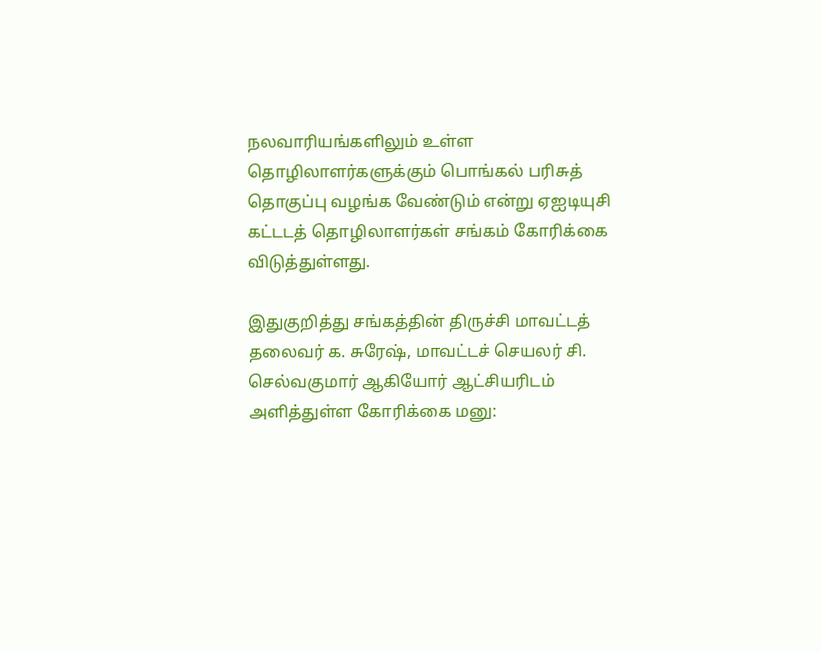நலவாரியங்களிலும் உள்ள தொழிலாளர்களுக்கும் பொங்கல் பரிசுத் தொகுப்பு வழங்க வேண்டும் என்று ஏஐடியுசி கட்டடத் தொழிலாளர்கள் சங்கம் கோரிக்கை விடுத்துள்ளது.

இதுகுறித்து சங்கத்தின் திருச்சி மாவட்டத் தலைவர் க. சுரேஷ், மாவட்டச் செயலர் சி. செல்வகுமார் ஆகியோர் ஆட்சியரிடம் அளித்துள்ள கோரிக்கை மனு: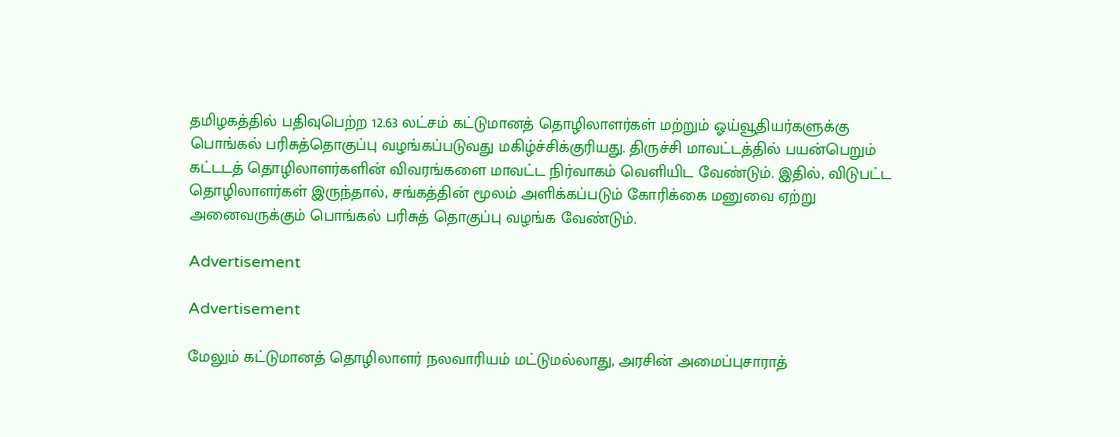தமிழகத்தில் பதிவுபெற்ற 12.63 லட்சம் கட்டுமானத் தொழிலாளர்கள் மற்றும் ஓய்வூதியர்களுக்கு பொங்கல் பரிசுத்தொகுப்பு வழங்கப்படுவது மகிழ்ச்சிக்குரியது. திருச்சி மாவட்டத்தில் பயன்பெறும் கட்டடத் தொழிலாளர்களின் விவரங்களை மாவட்ட நிர்வாகம் வெளியிட வேண்டும். இதில், விடுபட்ட தொழிலாளர்கள் இருந்தால், சங்கத்தின் மூலம் அளிக்கப்படும் கோரிக்கை மனுவை ஏற்று அனைவருக்கும் பொங்கல் பரிசுத் தொகுப்பு வழங்க வேண்டும்.

Advertisement

Advertisement

மேலும் கட்டுமானத் தொழிலாளர் நலவாரியம் மட்டுமல்லாது, அரசின் அமைப்புசாராத்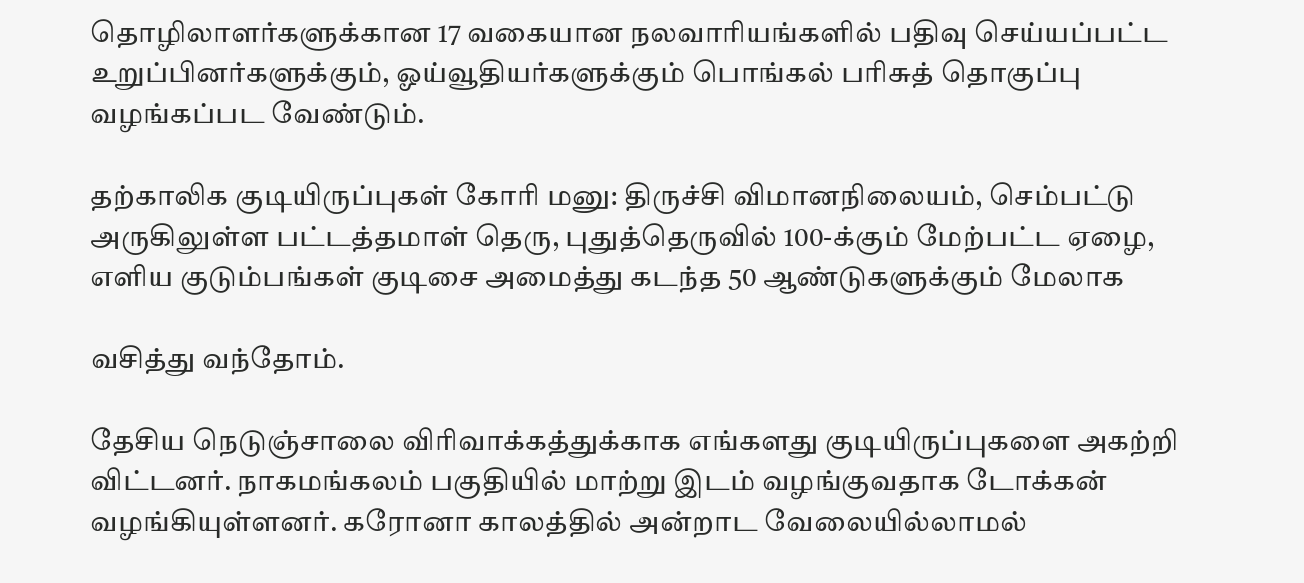தொழிலாளர்களுக்கான 17 வகையான நலவாரியங்களில் பதிவு செய்யப்பட்ட உறுப்பினர்களுக்கும், ஓய்வூதியர்களுக்கும் பொங்கல் பரிசுத் தொகுப்பு வழங்கப்பட வேண்டும்.

தற்காலிக குடியிருப்புகள் கோரி மனு: திருச்சி விமானநிலையம், செம்பட்டு அருகிலுள்ள பட்டத்தமாள் தெரு, புதுத்தெருவில் 100-க்கும் மேற்பட்ட ஏழை, எளிய குடும்பங்கள் குடிசை அமைத்து கடந்த 50 ஆண்டுகளுக்கும் மேலாக

வசித்து வந்தோம்.

தேசிய நெடுஞ்சாலை விரிவாக்கத்துக்காக எங்களது குடியிருப்புகளை அகற்றி விட்டனர். நாகமங்கலம் பகுதியில் மாற்று இடம் வழங்குவதாக டோக்கன் வழங்கியுள்ளனர். கரோனா காலத்தில் அன்றாட வேலையில்லாமல்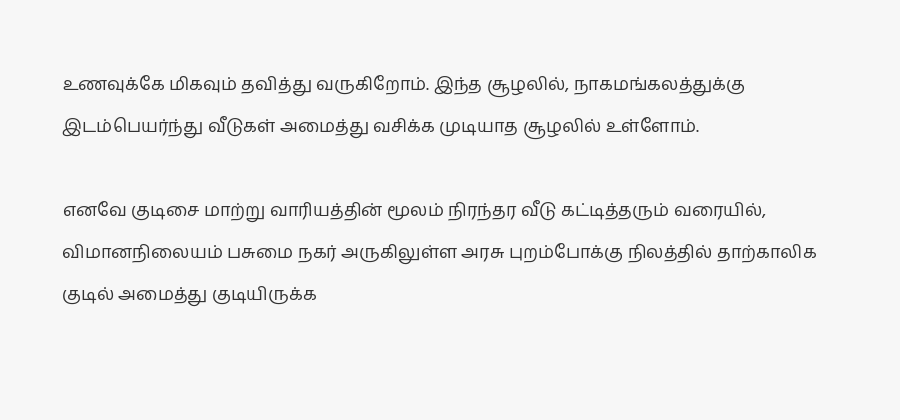உணவுக்கே மிகவும் தவித்து வருகிறோம். இந்த சூழலில், நாகமங்கலத்துக்கு இடம்பெயர்ந்து வீடுகள் அமைத்து வசிக்க முடியாத சூழலில் உள்ளோம்.

எனவே குடிசை மாற்று வாரியத்தின் மூலம் நிரந்தர வீடு கட்டித்தரும் வரையில், விமானநிலையம் பசுமை நகர் அருகிலுள்ள அரசு புறம்போக்கு நிலத்தில் தாற்காலிக குடில் அமைத்து குடியிருக்க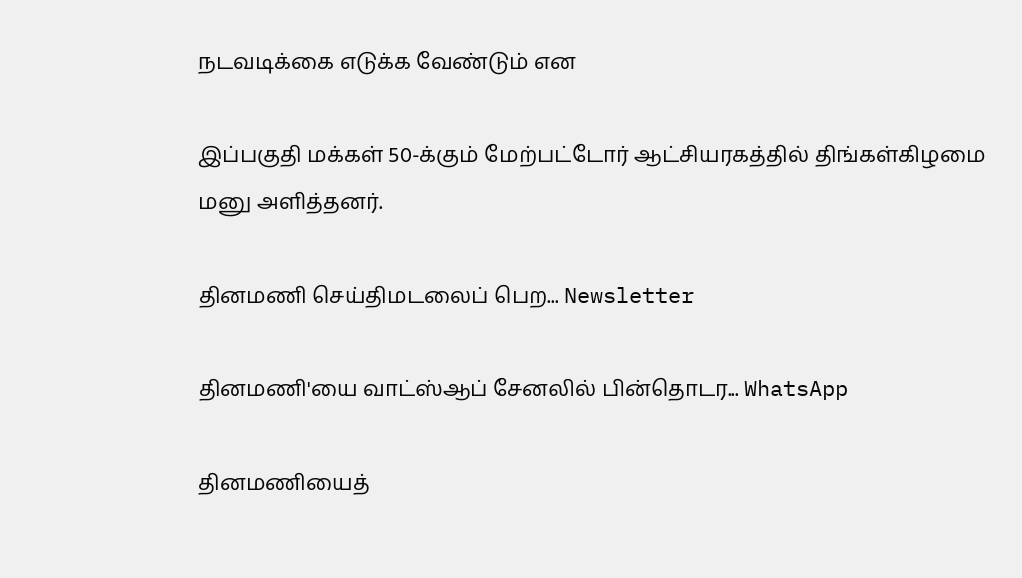நடவடிக்கை எடுக்க வேண்டும் என

இப்பகுதி மக்கள் 50-க்கும் மேற்பட்டோர் ஆட்சியரகத்தில் திங்கள்கிழமை மனு அளித்தனர்.

தினமணி செய்திமடலைப் பெற... Newsletter

தினமணி'யை வாட்ஸ்ஆப் சேனலில் பின்தொடர... WhatsApp

தினமணியைத்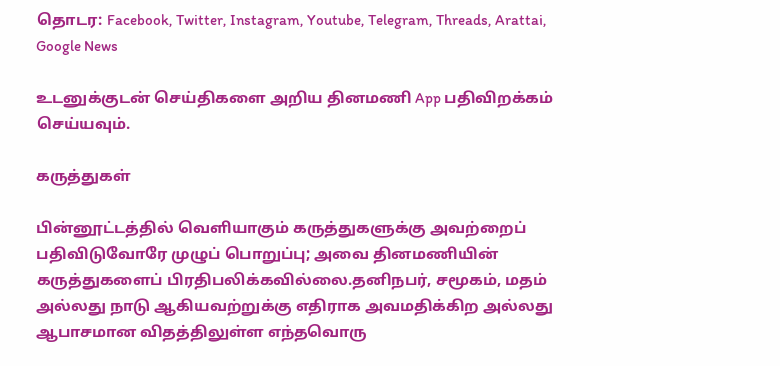தொடர: Facebook, Twitter, Instagram, Youtube, Telegram, Threads, Arattai, Google News

உடனுக்குடன் செய்திகளை அறிய தினமணி App பதிவிறக்கம் செய்யவும்.

கருத்துகள்

பின்னூட்டத்தில் வெளியாகும் கருத்துகளுக்கு அவற்றைப் பதிவிடுவோரே முழுப் பொறுப்பு; அவை தினமணியின் கருத்துகளைப் பிரதிபலிக்கவில்லை.தனிநபர், சமூகம், மதம் அல்லது நாடு ஆகியவற்றுக்கு எதிராக அவமதிக்கிற அல்லது ஆபாசமான விதத்திலுள்ள எந்தவொரு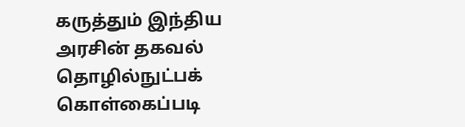கருத்தும் இந்திய அரசின் தகவல் தொழில்நுட்பக் கொள்கைப்படி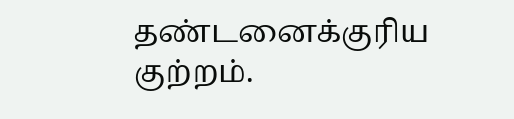தண்டனைக்குரிய குற்றம்.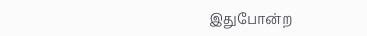இதுபோன்ற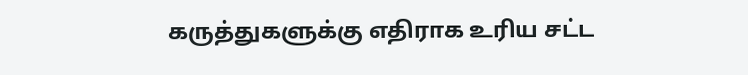கருத்துகளுக்கு எதிராக உரிய சட்ட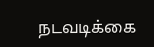நடவடிக்கை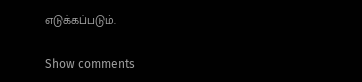எடுக்கப்படும்.

Show comments